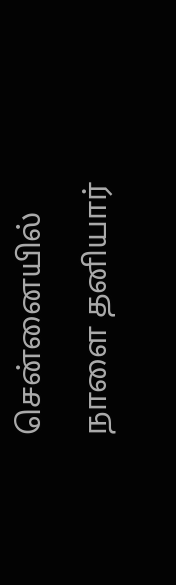சென்னையில் நாளை தனியார்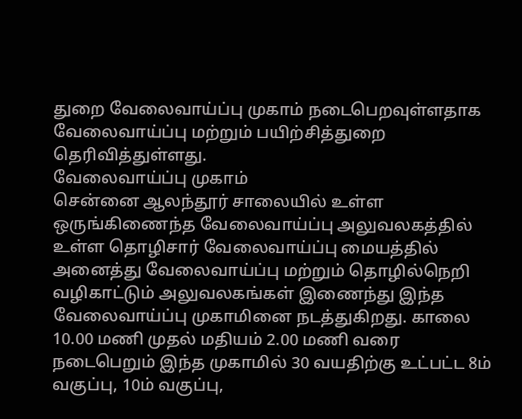துறை வேலைவாய்ப்பு முகாம் நடைபெறவுள்ளதாக வேலைவாய்ப்பு மற்றும் பயிற்சித்துறை தெரிவித்துள்ளது.
வேலைவாய்ப்பு முகாம்
சென்னை ஆலந்தூர் சாலையில் உள்ள ஒருங்கிணைந்த வேலைவாய்ப்பு அலுவலகத்தில் உள்ள தொழிசார் வேலைவாய்ப்பு மையத்தில் அனைத்து வேலைவாய்ப்பு மற்றும் தொழில்நெறி வழிகாட்டும் அலுவலகங்கள் இணைந்து இந்த வேலைவாய்ப்பு முகாமினை நடத்துகிறது. காலை 10.00 மணி முதல் மதியம் 2.00 மணி வரை நடைபெறும் இந்த முகாமில் 30 வயதிற்கு உட்பட்ட 8ம் வகுப்பு, 10ம் வகுப்பு,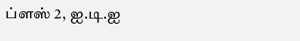ப்ளஸ் 2, ஐ.டி.ஐ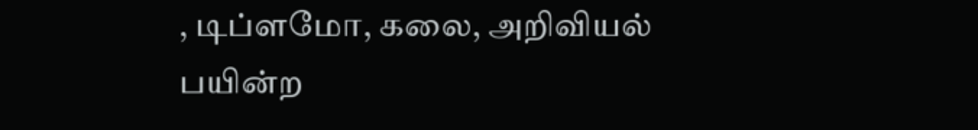, டிப்ளமோ, கலை, அறிவியல் பயின்ற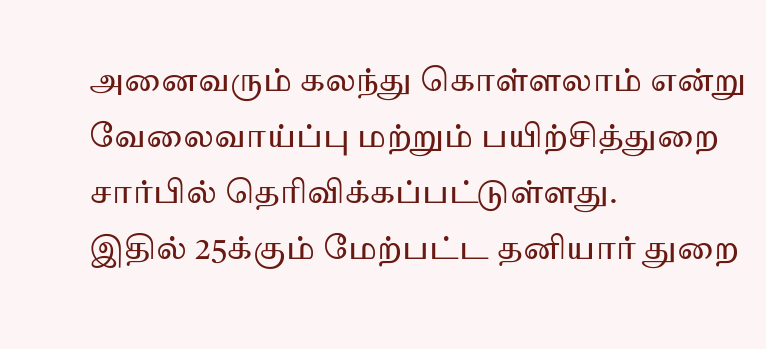அனைவரும் கலந்து கொள்ளலாம் என்று வேலைவாய்ப்பு மற்றும் பயிற்சித்துறை சார்பில் தெரிவிக்கப்பட்டுள்ளது.
இதில் 25க்கும் மேற்பட்ட தனியார் துறை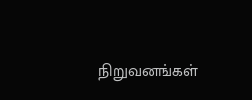நிறுவனங்கள்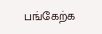பங்கேற்க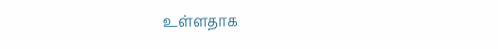உள்ளதாக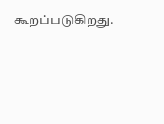கூறப்படுகிறது.